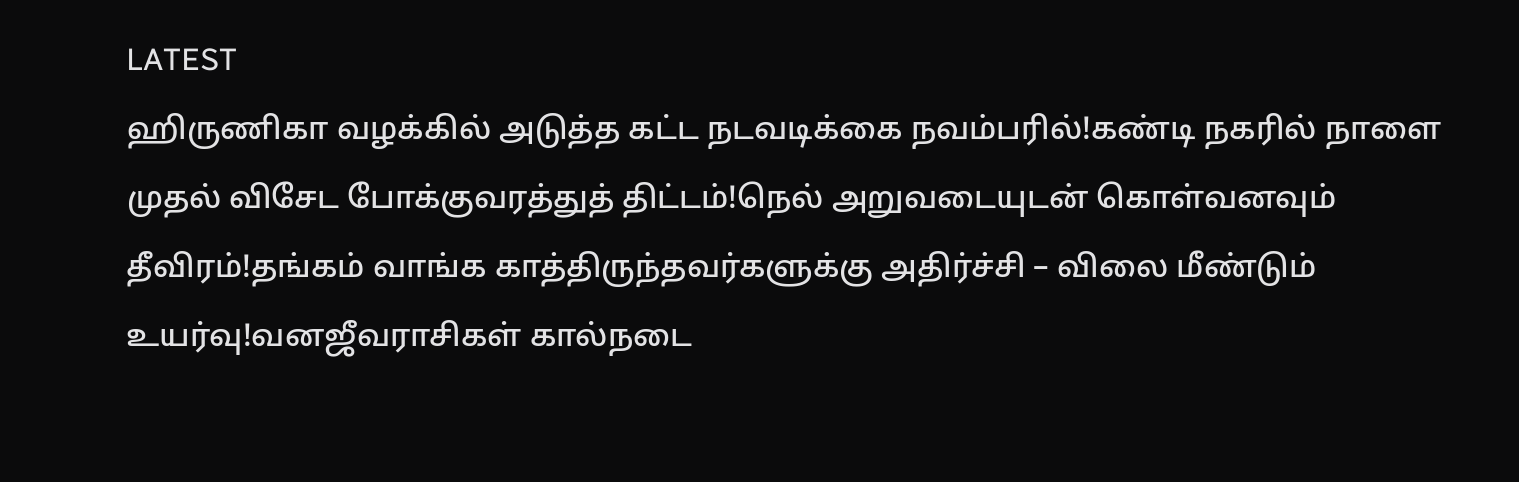LATEST
ஹிருணிகா வழக்கில் அடுத்த கட்ட நடவடிக்கை நவம்பரில்!கண்டி நகரில் நாளை முதல் விசேட போக்குவரத்துத் திட்டம்!நெல் அறுவடையுடன் கொள்வனவும் தீவிரம்!தங்கம் வாங்க காத்திருந்தவர்களுக்கு அதிர்ச்சி – விலை மீண்டும் உயர்வு!வனஜீவராசிகள் கால்நடை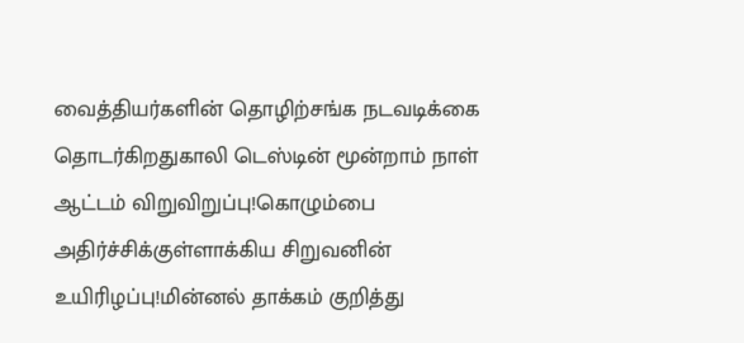வைத்தியர்களின் தொழிற்சங்க நடவடிக்கை தொடர்கிறதுகாலி டெஸ்டின் மூன்றாம் நாள் ஆட்டம் விறுவிறுப்பு!கொழும்பை அதிர்ச்சிக்குள்ளாக்கிய சிறுவனின் உயிரிழப்பு!மின்னல் தாக்கம் குறித்து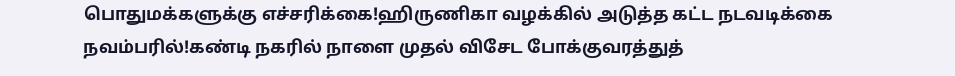பொதுமக்களுக்கு எச்சரிக்கை!ஹிருணிகா வழக்கில் அடுத்த கட்ட நடவடிக்கை நவம்பரில்!கண்டி நகரில் நாளை முதல் விசேட போக்குவரத்துத்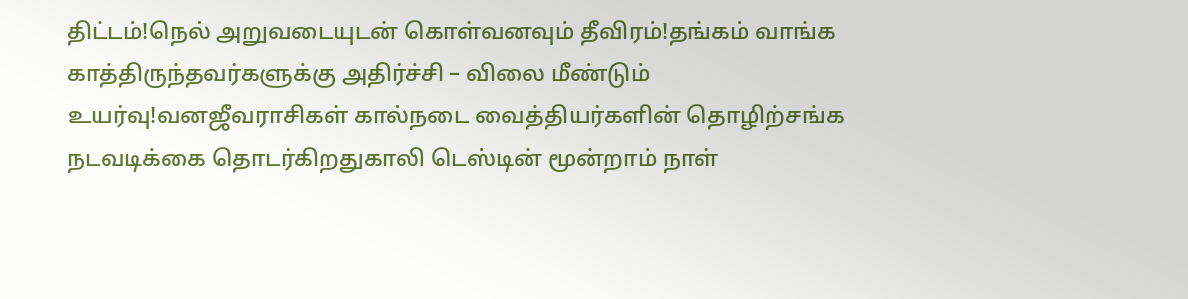திட்டம்!நெல் அறுவடையுடன் கொள்வனவும் தீவிரம்!தங்கம் வாங்க காத்திருந்தவர்களுக்கு அதிர்ச்சி – விலை மீண்டும் உயர்வு!வனஜீவராசிகள் கால்நடை வைத்தியர்களின் தொழிற்சங்க நடவடிக்கை தொடர்கிறதுகாலி டெஸ்டின் மூன்றாம் நாள்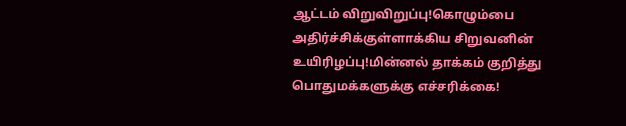ஆட்டம் விறுவிறுப்பு!கொழும்பை அதிர்ச்சிக்குள்ளாக்கிய சிறுவனின் உயிரிழப்பு!மின்னல் தாக்கம் குறித்து பொதுமக்களுக்கு எச்சரிக்கை!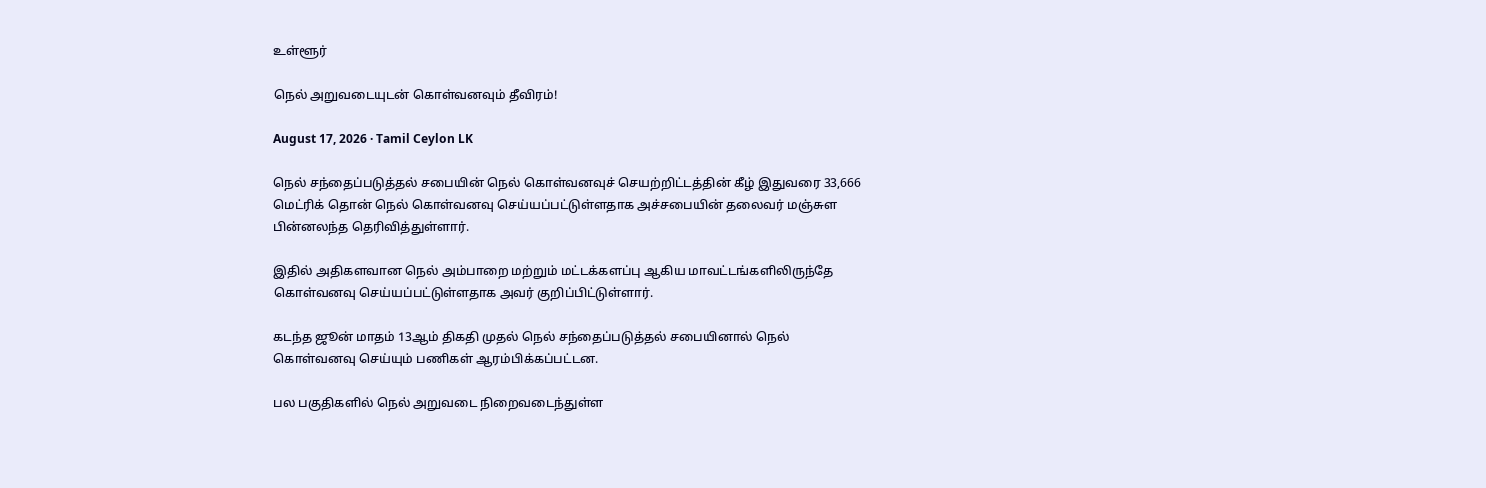உள்ளூர்

நெல் அறுவடையுடன் கொள்வனவும் தீவிரம்!

August 17, 2026 · Tamil Ceylon LK

நெல் சந்தைப்படுத்தல் சபையின் நெல் கொள்வனவுச் செயற்றிட்டத்தின் கீழ் இதுவரை 33,666 மெட்ரிக் தொன் நெல் கொள்வனவு செய்யப்பட்டுள்ளதாக அச்சபையின் தலைவர் மஞ்சுள பின்னலந்த தெரிவித்துள்ளார்.

இதில் அதிகளவான நெல் அம்பாறை மற்றும் மட்டக்களப்பு ஆகிய மாவட்டங்களிலிருந்தே கொள்வனவு செய்யப்பட்டுள்ளதாக அவர் குறிப்பிட்டுள்ளார்.

கடந்த ஜூன் மாதம் 13ஆம் திகதி முதல் நெல் சந்தைப்படுத்தல் சபையினால் நெல் கொள்வனவு செய்யும் பணிகள் ஆரம்பிக்கப்பட்டன.

பல பகுதிகளில் நெல் அறுவடை நிறைவடைந்துள்ள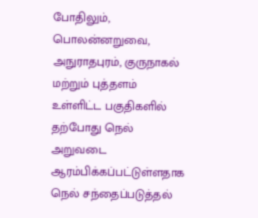போதிலும், பொலன்னறுவை, அநுராதபுரம், குருநாகல் மற்றும் புத்தளம் உள்ளிட்ட பகுதிகளில் தற்போது நெல் அறுவடை ஆரம்பிக்கப்பட்டுள்ளதாக நெல் சந்தைப்படுத்தல்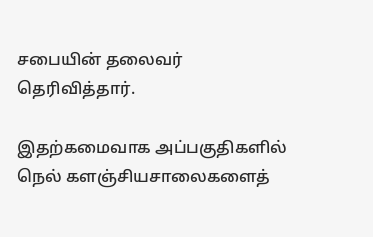சபையின் தலைவர் தெரிவித்தார்.

இதற்கமைவாக அப்பகுதிகளில் நெல் களஞ்சியசாலைகளைத்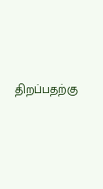திறப்பதற்கு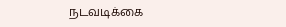நடவடிக்கை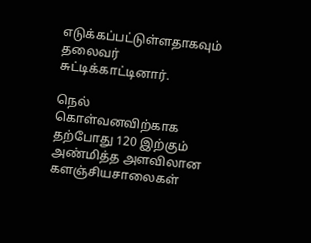எடுக்கப்பட்டுள்ளதாகவும் தலைவர் சுட்டிக்காட்டினார்.

நெல் கொள்வனவிற்காக தற்போது 120 இற்கும் அண்மித்த அளவிலான களஞ்சியசாலைகள்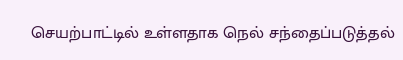செயற்பாட்டில் உள்ளதாக நெல் சந்தைப்படுத்தல்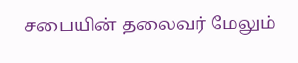சபையின் தலைவர் மேலும்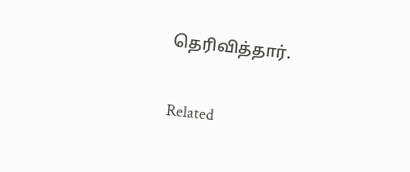தெரிவித்தார்.

Related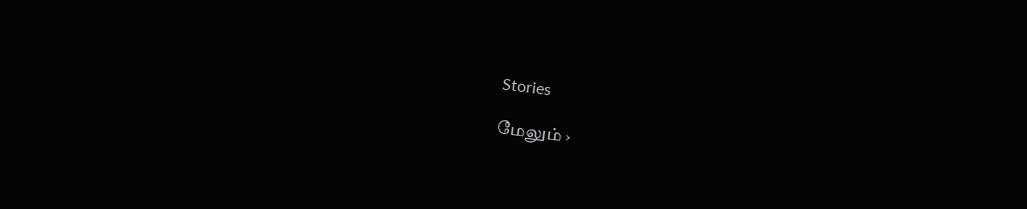Stories

மேலும் ›